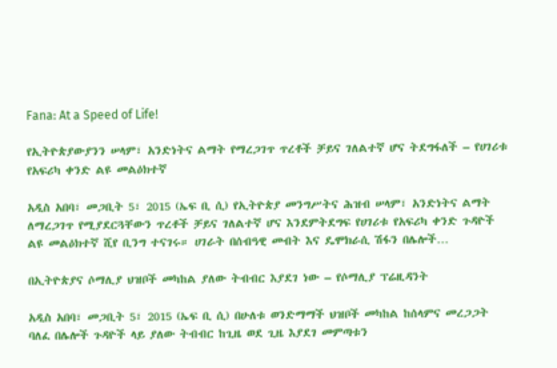Fana: At a Speed of Life!

የኢትዮጵያውያንን ሠላም፣ አንድነትና ልማት የማረጋገጥ ጥረቶች ቻይና ገለልተኛ ሆና ትደግፋለች – የሀገሪቱ የአፍሪካ ቀንድ ልዩ መልዕክተኛ

አዲስ አበባ፣ መጋቢት 5፣ 2015 (ኤፍ ቢ ሲ) የኢትዮጵያ መንግሥትና ሕዝብ ሠላም፣ አንድነትና ልማት ለማረጋገጥ የሚያደርጓቸውን ጥረቶች ቻይና ገለልተኛ ሆና እንደምትደግፍ የሀገሪቱ የአፍሪካ ቀንድ ጉዳዮች ልዩ መልዕክተኛ ሺየ ቢንግ ተናገሩ። ሀገራት በሰብዓዊ መብት እና ዴሞክራሲ ሽፋን በሌሎች…

በኢትዮጵያና ሶማሊያ ህዝቦች መካከል ያለው ትብብር እያደገ ነው – የሶማሊያ ፕሬዚዳንት

አዲስ አበባ፣ መጋቢት 5፣ 2015 (ኤፍ ቢ ሲ) በሁለቱ ወንድማማች ህዝቦች መካከል ከሰላምና መረጋጋት ባለፈ በሌሎች ጉዳዮች ላይ ያለው ትብብር ከጊዜ ወደ ጊዜ እያደገ መምጣቱን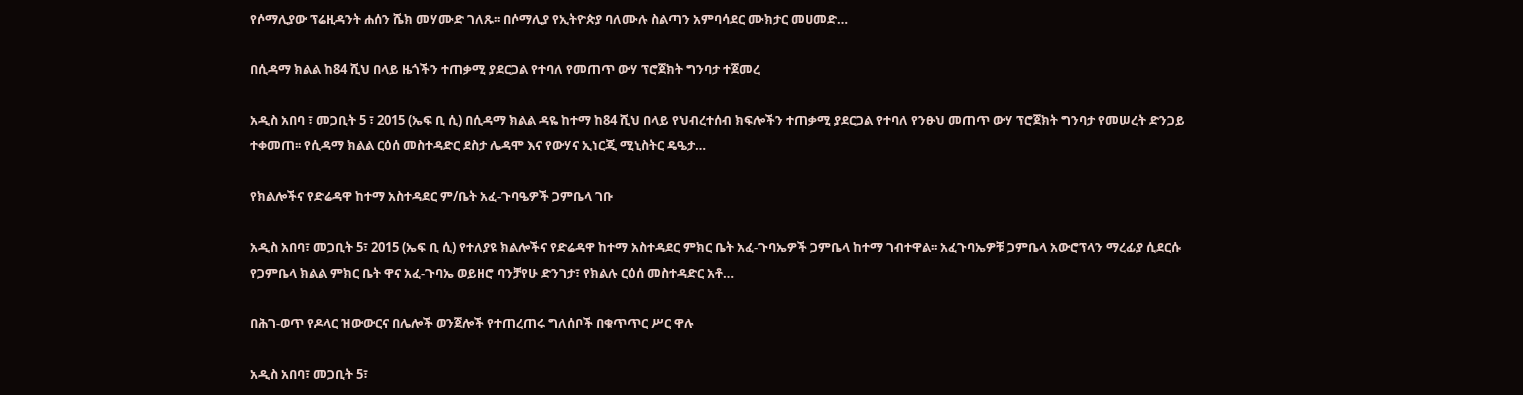የሶማሊያው ፕሬዚዳንት ሐሰን ሼክ መሃሙድ ገለጹ፡፡ በሶማሊያ የኢትዮጵያ ባለሙሉ ስልጣን አምባሳደር ሙክታር መሀመድ…

በሲዳማ ክልል ከ84 ሺህ በላይ ዜጎችን ተጠቃሚ ያደርጋል የተባለ የመጠጥ ውሃ ፕሮጀክት ግንባታ ተጀመረ

አዲስ አበባ ፣ መጋቢት 5 ፣ 2015 (ኤፍ ቢ ሲ) በሲዳማ ክልል ዳዬ ከተማ ከ84 ሺህ በላይ የህብረተሰብ ክፍሎችን ተጠቃሚ ያደርጋል የተባለ የንፁህ መጠጥ ውሃ ፕሮጀክት ግንባታ የመሠረት ድንጋይ ተቀመጠ፡፡ የሲዳማ ክልል ርዕሰ መስተዳድር ደስታ ሌዳሞ እና የውሃና ኢነርጂ ሚኒስትር ዴዔታ…

የክልሎችና የድሬዳዋ ከተማ አስተዳደር ም/ቤት አፈ-ጉባዔዎች ጋምቤላ ገቡ

አዲስ አበባ፣ መጋቢት 5፣ 2015 (ኤፍ ቢ ሲ) የተለያዩ ክልሎችና የድሬዳዋ ከተማ አስተዳደር ምክር ቤት አፈ-ጉባኤዎች ጋምቤላ ከተማ ገብተዋል፡፡ አፈጉባኤዎቹ ጋምቤላ አውሮፕላን ማረፊያ ሲደርሱ የጋምቤላ ክልል ምክር ቤት ዋና አፈ-ጉባኤ ወይዘሮ ባንቻየሁ ድንገታ፣ የክልሉ ርዕሰ መስተዳድር አቶ…

በሕገ-ወጥ የዶላር ዝውውርና በሌሎች ወንጀሎች የተጠረጠሩ ግለሰቦች በቁጥጥር ሥር ዋሉ

አዲስ አበባ፣ መጋቢት 5፣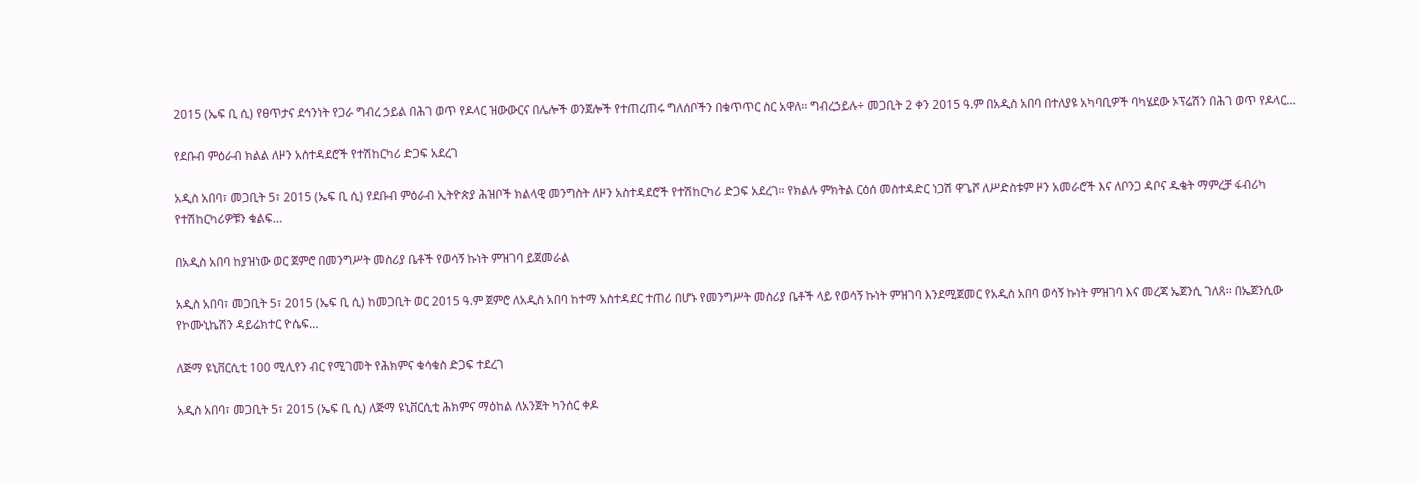2015 (ኤፍ ቢ ሲ) የፀጥታና ደኅንነት የጋራ ግብረ ኃይል በሕገ ወጥ የዶላር ዝውውርና በሌሎች ወንጀሎች የተጠረጠሩ ግለሰቦችን በቁጥጥር ስር አዋለ፡፡ ግብረኃይሉ÷ መጋቢት 2 ቀን 2015 ዓ.ም በአዲስ አበባ በተለያዩ አካባቢዎች ባካሄደው ኦፕሬሽን በሕገ ወጥ የዶላር…

የደቡብ ምዕራብ ክልል ለዞን አስተዳደሮች የተሽከርካሪ ድጋፍ አደረገ

አዲስ አበባ፣ መጋቢት 5፣ 2015 (ኤፍ ቢ ሲ) የደቡብ ምዕራብ ኢትዮጵያ ሕዝቦች ክልላዊ መንግስት ለዞን አስተዳደሮች የተሽከርካሪ ድጋፍ አደረገ፡፡ የክልሉ ምክትል ርዕሰ መስተዳድር ነጋሽ ዋጌሾ ለሥድስቱም ዞን አመራሮች እና ለቦንጋ ዳቦና ዱቄት ማምረቻ ፋብሪካ የተሽከርካሪዎቹን ቁልፍ…

በአዲስ አበባ ከያዝነው ወር ጀምሮ በመንግሥት መስሪያ ቤቶች የወሳኝ ኩነት ምዝገባ ይጀመራል

አዲስ አበባ፣ መጋቢት 5፣ 2015 (ኤፍ ቢ ሲ) ከመጋቢት ወር 2015 ዓ.ም ጀምሮ ለአዲስ አበባ ከተማ አስተዳደር ተጠሪ በሆኑ የመንግሥት መስሪያ ቤቶች ላይ የወሳኝ ኩነት ምዝገባ እንደሚጀመር የአዲስ አበባ ወሳኝ ኩነት ምዝገባ እና መረጃ ኤጀንሲ ገለጸ፡፡ በኤጀንሲው የኮሙኒኬሽን ዳይሬክተር ዮሴፍ…

ለጅማ ዩኒቨርሲቲ 100 ሚሊየን ብር የሚገመት የሕክምና ቁሳቁስ ድጋፍ ተደረገ

አዲስ አበባ፣ መጋቢት 5፣ 2015 (ኤፍ ቢ ሲ) ለጅማ ዩኒቨርሲቲ ሕክምና ማዕከል ለአንጀት ካንሰር ቀዶ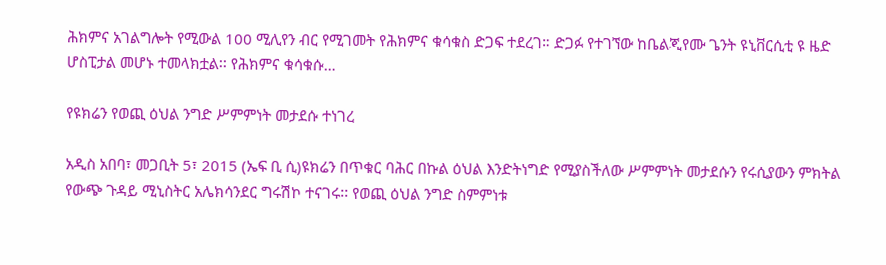ሕክምና አገልግሎት የሚውል 100 ሚሊየን ብር የሚገመት የሕክምና ቁሳቁስ ድጋፍ ተደረገ። ድጋፉ የተገኘው ከቤልጂየሙ ጌንት ዩኒቨርሲቲ ዩ ዜድ ሆስፒታል መሆኑ ተመላክቷል፡፡ የሕክምና ቁሳቁሱ…

የዩክሬን የወጪ ዕህል ንግድ ሥምምነት መታደሱ ተነገረ

አዲስ አበባ፣ መጋቢት 5፣ 2015 (ኤፍ ቢ ሲ)ዩክሬን በጥቁር ባሕር በኩል ዕህል እንድትነግድ የሚያስችለው ሥምምነት መታደሱን የሩሲያውን ምክትል የውጭ ጉዳይ ሚኒስትር አሌክሳንደር ግሩሽኮ ተናገሩ፡፡ የወጪ ዕህል ንግድ ስምምነቱ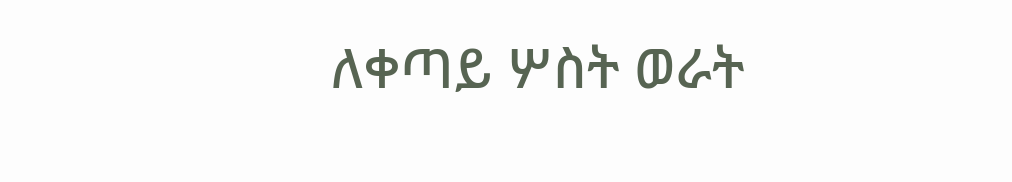ለቀጣይ ሦስት ወራት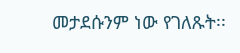መታደሱንም ነው የገለጹት፡፡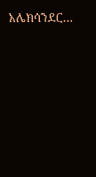አሌክሳንደር…